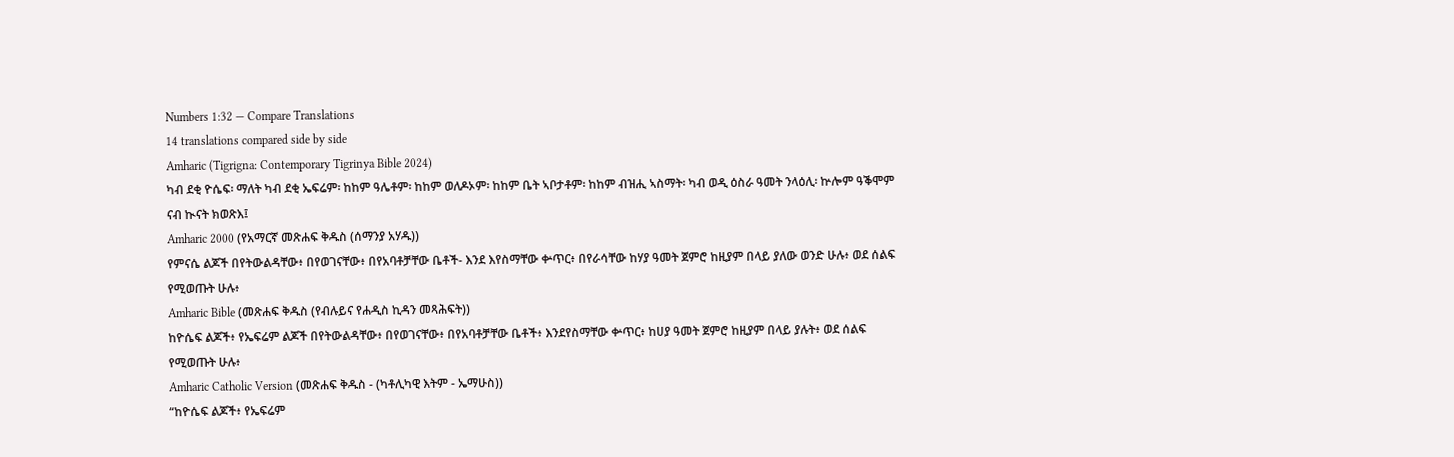Numbers 1:32 — Compare Translations
14 translations compared side by side
Amharic (Tigrigna: Contemporary Tigrinya Bible 2024)
ካብ ደቂ ዮሴፍ፡ ማለት ካብ ደቂ ኤፍሬም፡ ከከም ዓሌቶም፡ ከከም ወለዶኦም፡ ከከም ቤት ኣቦታቶም፡ ከከም ብዝሒ ኣስማት፡ ካብ ወዲ ዕስራ ዓመት ንላዕሊ፡ ኵሎም ዓቕሞም ናብ ኲናት ክወጽእ፤
Amharic 2000 (የአማርኛ መጽሐፍ ቅዱስ (ሰማንያ አሃዱ))
የምናሴ ልጆች በየትውልዳቸው፥ በየወገናቸው፥ በየአባቶቻቸው ቤቶች- እንደ እየስማቸው ቍጥር፥ በየራሳቸው ከሃያ ዓመት ጀምሮ ከዚያም በላይ ያለው ወንድ ሁሉ፥ ወደ ሰልፍ የሚወጡት ሁሉ፥
Amharic Bible (መጽሐፍ ቅዱስ (የብሉይና የሐዲስ ኪዳን መጻሕፍት))
ከዮሴፍ ልጆች፥ የኤፍሬም ልጆች በየትውልዳቸው፥ በየወገናቸው፥ በየአባቶቻቸው ቤቶች፥ እንደየስማቸው ቍጥር፥ ከሀያ ዓመት ጀምሮ ከዚያም በላይ ያሉት፥ ወደ ሰልፍ የሚወጡት ሁሉ፥
Amharic Catholic Version (መጽሐፍ ቅዱስ - (ካቶሊካዊ እትም - ኤማሁስ))
“ከዮሴፍ ልጆች፥ የኤፍሬም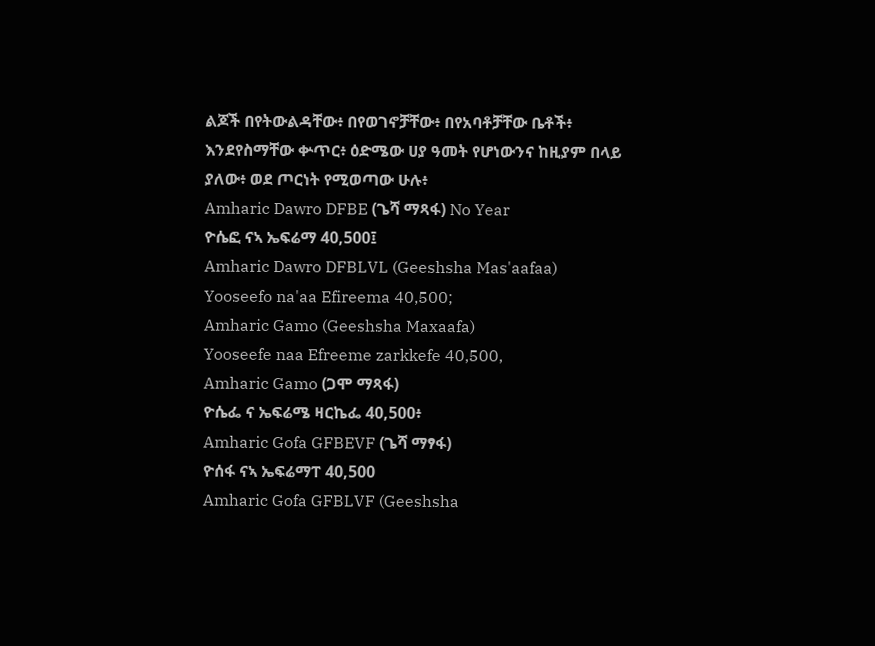ልጆች በየትውልዳቸው፥ በየወገኖቻቸው፥ በየአባቶቻቸው ቤቶች፥ እንደየስማቸው ቍጥር፥ ዕድሜው ሀያ ዓመት የሆነውንና ከዚያም በላይ ያለው፥ ወደ ጦርነት የሚወጣው ሁሉ፥
Amharic Dawro DFBE (ጌሻ ማጻፋ) No Year
ዮሴፎ ናኣ ኤፍሬማ 40,500፤
Amharic Dawro DFBLVL (Geeshsha Mas'aafaa)
Yooseefo na'aa Efireema 40,500;
Amharic Gamo (Geeshsha Maxaafa)
Yooseefe naa Efreeme zarkkefe 40,500,
Amharic Gamo (ጋሞ ማጻፋ)
ዮሴፌ ና ኤፍሬሜ ዛርኬፌ 40,500፥
Amharic Gofa GFBEVF (ጌሻ ማፃፋ)
ዮሰፋ ናኣ ኤፍሬማፐ 40,500
Amharic Gofa GFBLVF (Geeshsha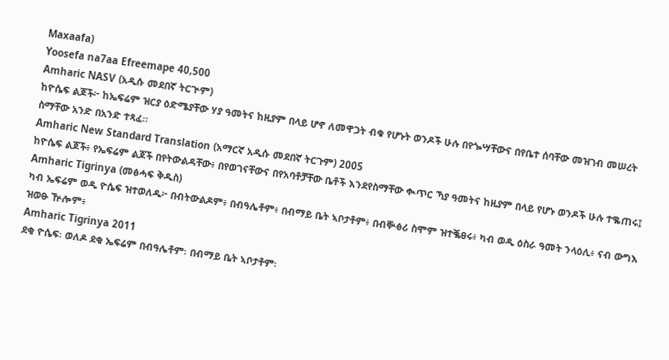Maxaafa)
Yoosefa na7aa Efreemape 40,500
Amharic NASV (አዲሱ መደበኛ ትርጒም)
ከዮሴፍ ልጆች፦ ከኤፍሬም ዝርያ ዕድሜያቸው ሃያ ዓመትና ከዚያም በላይ ሆኖ ለመዋጋት ብቁ የሆኑት ወንዶች ሁሉ በየጐሣቸውና በየቤተ ሰባቸው መዝገብ መሠረት ስማቸው አንድ በአንድ ተጻፈ።
Amharic New Standard Translation (አማርኛ አዲሱ መደበኛ ትርጉም) 2005
ከዮሴፍ ልጆች፥ የኤፍሬም ልጆች በየትውልዳቸው፥ በየወገናቸውና በየአባቶቻቸው ቤቶች እንደየስማቸው ቊጥር ኻያ ዓመትና ከዚያም በላይ የሆኑ ወንዶች ሁሉ ተቈጠሩ፤
Amharic Tigrinya (መፅሓፍ ቅዱስ)
ካብ ኤፍሬም ወዲ ዮሴፍ ዝተወለዱ፦ በብትውልዶም፥ በብዓሌቶም፥ በብማይ ቤት ኣቦታቶም፥ በብቝፅሪ ስሞም ዝተቘፀሩ፥ ካብ ወዲ ዕስራ ዓመት ንላዕሊ፥ ናብ ውግእ ዝወፁ ዅሎም፥
Amharic Tigrinya 2011
ደቂ ዮሴፍ፡ ወለዶ ደቂ ኤፍሬም በብዓሌቶም፡ በብማይ ቤት ኣቦታቶም፡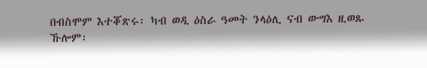በብስሞም እተቖጽሩ፡ ካብ ወዲ ዕስራ ዓመት ንላዕሊ ናብ ውግእ ዚወጹ ኹሎም፡